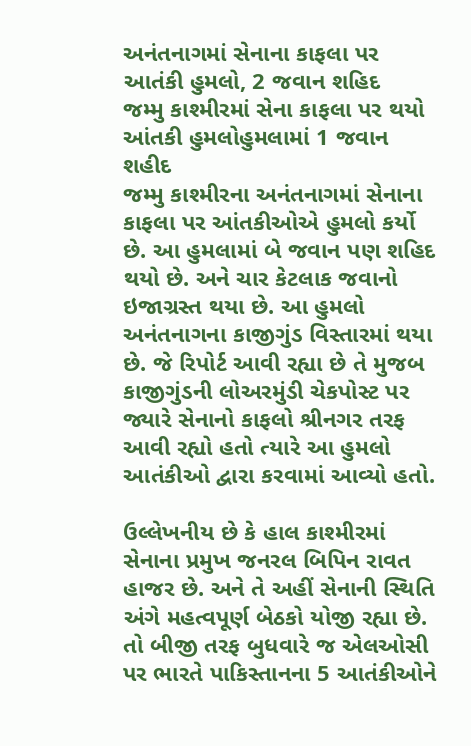અનંતનાગમાં સેનાના કાફલા પર આતંકી હુમલો, 2 જવાન શહિદ
જમ્મુ કાશ્મીરમાં સેના કાફલા પર થયો આંતકી હુમલોહુમલામાં 1 જવાન શહીદ
જમ્મુ કાશ્મીરના અનંતનાગમાં સેનાના કાફલા પર આંતકીઓએ હુમલો કર્યો છે. આ હુમલામાં બે જવાન પણ શહિદ થયો છે. અને ચાર કેટલાક જવાનો ઇજાગ્રસ્ત થયા છે. આ હુમલો અનંતનાગના કાજીગુંડ વિસ્તારમાં થયા છે. જે રિપોર્ટ આવી રહ્યા છે તે મુજબ કાજીગુંડની લોઅરમુંડી ચેકપોસ્ટ પર જ્યારે સેનાનો કાફલો શ્રીનગર તરફ આવી રહ્યો હતો ત્યારે આ હુમલો આતંકીઓ દ્વારા કરવામાં આવ્યો હતો.

ઉલ્લેખનીય છે કે હાલ કાશ્મીરમાં સેનાના પ્રમુખ જનરલ બિપિન રાવત હાજર છે. અને તે અહીં સેનાની સ્થિતિ અંગે મહત્વપૂર્ણ બેઠકો યોજી રહ્યા છે. તો બીજી તરફ બુધવારે જ એલઓસી પર ભારતે પાકિસ્તાનના 5 આતંકીઓને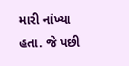મારી નાંખ્યા હતા. જે પછી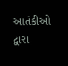આતંકીઓ દ્વારા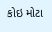કોઇ મોટા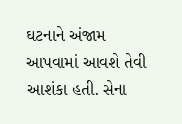ઘટનાને અંજામ આપવામાં આવશે તેવી આશંકા હતી. સેના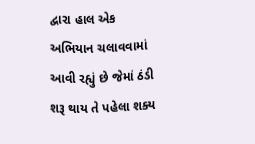દ્વારા હાલ એક અભિયાન ચલાવવામાં આવી રહ્યું છે જેમાં ઠંડી શરૂ થાય તે પહેલા શક્ય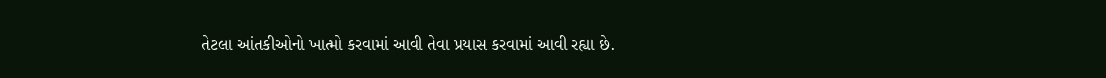તેટલા આંતકીઓનો ખાત્મો કરવામાં આવી તેવા પ્રયાસ કરવામાં આવી રહ્યા છે.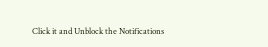Click it and Unblock the Notifications